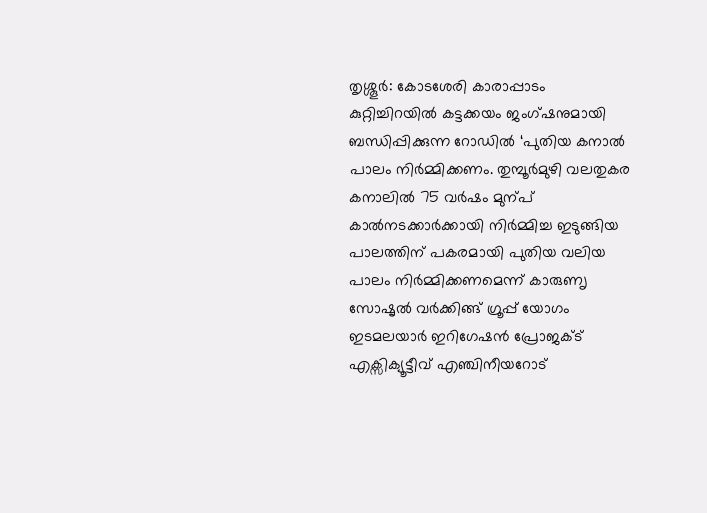തൃശ്ശൂർ: കോടശേരി കാരാപ്പാടം കുറ്റിച്ചിറയിൽ കട്ടക്കയം ജംഗ്ഷനുമായി ബന്ധിപ്പിക്കുന്ന റോഡിൽ ‘പുതിയ കനാൽ പാലം നിർമ്മിക്കണം. തുമ്പൂർമുഴി വലതുകര കനാലിൽ 75 വർഷം മുന്പ് കാൽനടക്കാർക്കായി നിർമ്മിച്ച ഇടുങ്ങിയ പാലത്തിന് പകരമായി പുതിയ വലിയ പാലം നിർമ്മിക്കണമെന്ന് കാരുണൃ സോഷൃൽ വർക്കിങ്ങ് ഗ്രൂപ്പ് യോഗം ഇടമലയാർ ഇറിഗേഷൻ പ്രോജക്ട് എക്സിക്യൂട്ടീവ് എഞ്ചിനീയറോട്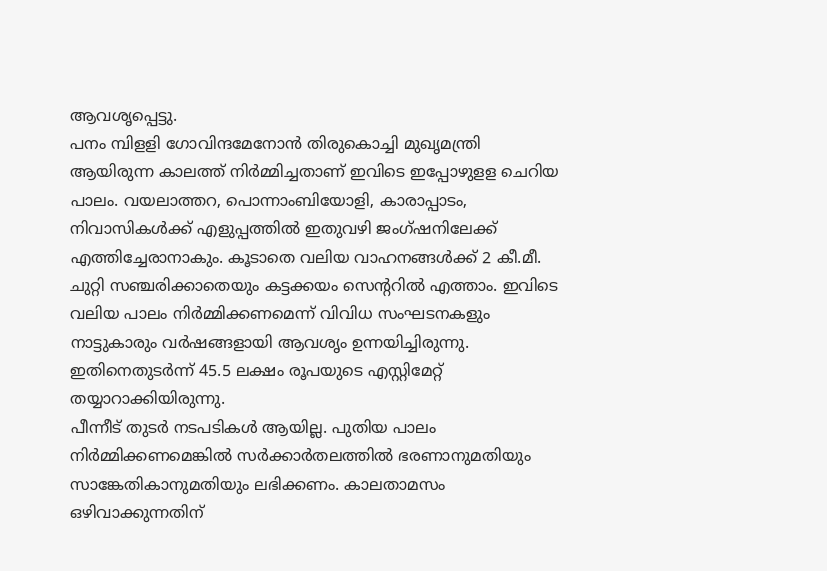ആവശൃപ്പെട്ടു.
പനം മ്പിളളി ഗോവിന്ദമേനോൻ തിരുകൊച്ചി മുഖൃമന്ത്രി ആയിരുന്ന കാലത്ത് നിർമ്മിച്ചതാണ് ഇവിടെ ഇപ്പോഴുളള ചെറിയ പാലം. വയലാത്തറ, പൊന്നാംബിയോളി, കാരാപ്പാടം, നിവാസികൾക്ക് എളുപ്പത്തിൽ ഇതുവഴി ജംഗ്ഷനിലേക്ക് എത്തിച്ചേരാനാകും. കൂടാതെ വലിയ വാഹനങ്ങൾക്ക് 2 കീ.മീ. ചുറ്റി സഞ്ചരിക്കാതെയും കട്ടക്കയം സെന്ററിൽ എത്താം. ഇവിടെ വലിയ പാലം നിർമ്മിക്കണമെന്ന് വിവിധ സംഘടനകളും നാട്ടുകാരും വർഷങ്ങളായി ആവശൃം ഉന്നയിച്ചിരുന്നു. ഇതിനെതുടർന്ന് 45.5 ലക്ഷം രൂപയുടെ എസ്റ്റിമേറ്റ് തയ്യാറാക്കിയിരുന്നു.
പീന്നീട് തുടർ നടപടികൾ ആയില്ല. പുതിയ പാലം നിർമ്മിക്കണമെങ്കിൽ സർക്കാർതലത്തിൽ ഭരണാനുമതിയും സാങ്കേതികാനുമതിയും ലഭിക്കണം. കാലതാമസം ഒഴിവാക്കുന്നതിന്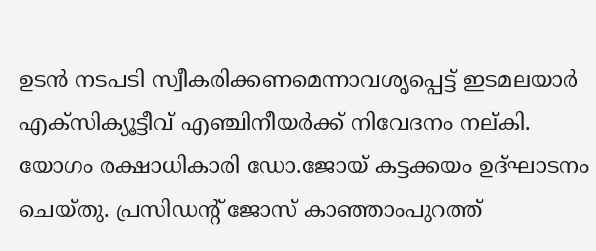ഉടൻ നടപടി സ്വീകരിക്കണമെന്നാവശൃപ്പെട്ട് ഇടമലയാർ എക്സിക്യൂട്ടീവ് എഞ്ചിനീയർക്ക് നിവേദനം നല്കി. യോഗം രക്ഷാധികാരി ഡോ.ജോയ് കട്ടക്കയം ഉദ്ഘാടനം ചെയ്തു. പ്രസിഡന്റ് ജോസ് കാഞ്ഞാംപുറത്ത്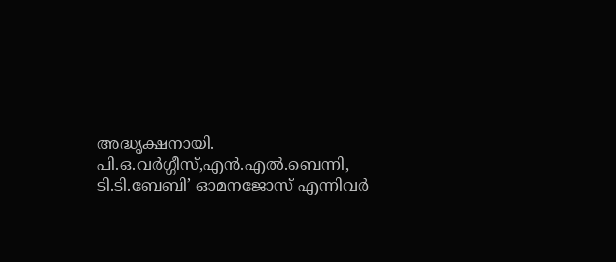അദ്ധൃക്ഷനായി. പി.ഒ.വർഗ്ഗീസ്,എൻ.എൽ.ബെന്നി, ടി.ടി.ബേബി’ ഓമനജോസ് എന്നിവർ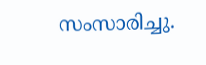സംസാരിച്ചു.